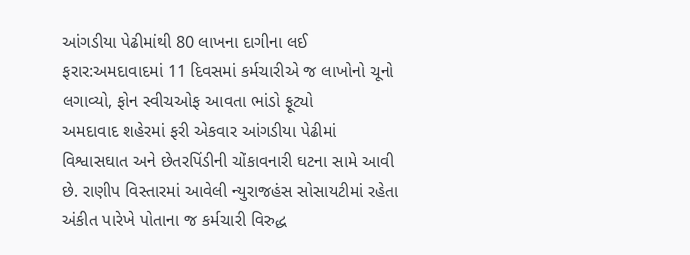આંગડીયા પેઢીમાંથી 80 લાખના દાગીના લઈ ફરાર:અમદાવાદમાં 11 દિવસમાં કર્મચારીએ જ લાખોનો ચૂનો લગાવ્યો, ફોન સ્વીચઓફ આવતા ભાંડો ફૂટ્યો
અમદાવાદ શહેરમાં ફરી એકવાર આંગડીયા પેઢીમાં વિશ્વાસઘાત અને છેતરપિંડીની ચોંકાવનારી ઘટના સામે આવી છે. રાણીપ વિસ્તારમાં આવેલી ન્યુરાજહંસ સોસાયટીમાં રહેતા અંકીત પારેખે પોતાના જ કર્મચારી વિરુદ્ધ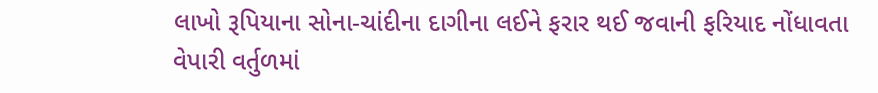લાખો રૂપિયાના સોના-ચાંદીના દાગીના લઈને ફરાર થઈ જવાની ફરિયાદ નોંધાવતા વેપારી વર્તુળમાં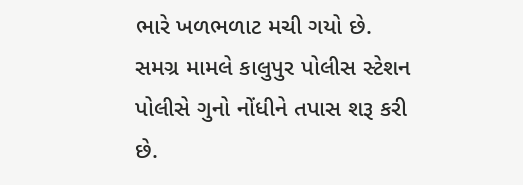ભારે ખળભળાટ મચી ગયો છે. સમગ્ર મામલે કાલુપુર પોલીસ સ્ટેશન પોલીસે ગુનો નોંધીને તપાસ શરૂ કરી છે.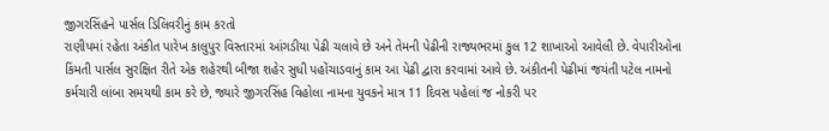જીગરસિંહને પાર્સલ ડિલિવરીનું કામ કરતો
રાણીપમાં રહેતા અંકીત પારેખ કાલુપુર વિસ્તારમાં આંગડીયા પેઢી ચલાવે છે અને તેમની પેઢીની રાજ્યભરમાં કુલ 12 શાખાઓ આવેલી છે. વેપારીઓના કિંમતી પાર્સલ સુરક્ષિત રીતે એક શહેરથી બીજા શહેર સુધી પહોંચાડવાનું કામ આ પેઢી દ્વારા કરવામાં આવે છે. અંકીતની પેઢીમાં જયંતી પટેલ નામનો કર્મચારી લાંબા સમયથી કામ કરે છે, જ્યારે જીગરસિંહ વિહોલા નામના યુવકને માત્ર 11 દિવસ પહેલાં જ નોકરી પર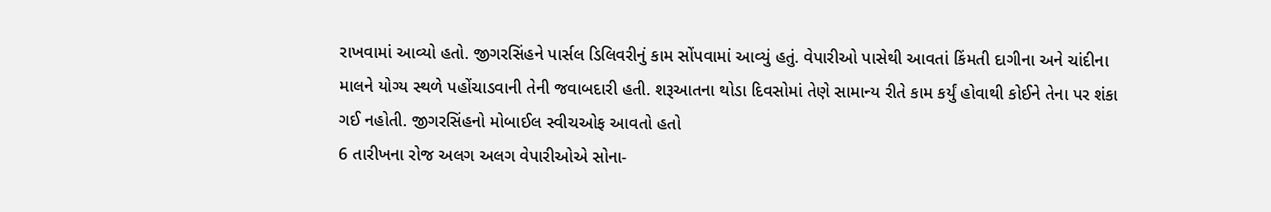રાખવામાં આવ્યો હતો. જીગરસિંહને પાર્સલ ડિલિવરીનું કામ સોંપવામાં આવ્યું હતું. વેપારીઓ પાસેથી આવતાં કિંમતી દાગીના અને ચાંદીના માલને યોગ્ય સ્થળે પહોંચાડવાની તેની જવાબદારી હતી. શરૂઆતના થોડા દિવસોમાં તેણે સામાન્ય રીતે કામ કર્યું હોવાથી કોઈને તેના પર શંકા ગઈ નહોતી. જીગરસિંહનો મોબાઈલ સ્વીચઓફ આવતો હતો
6 તારીખના રોજ અલગ અલગ વેપારીઓએ સોના-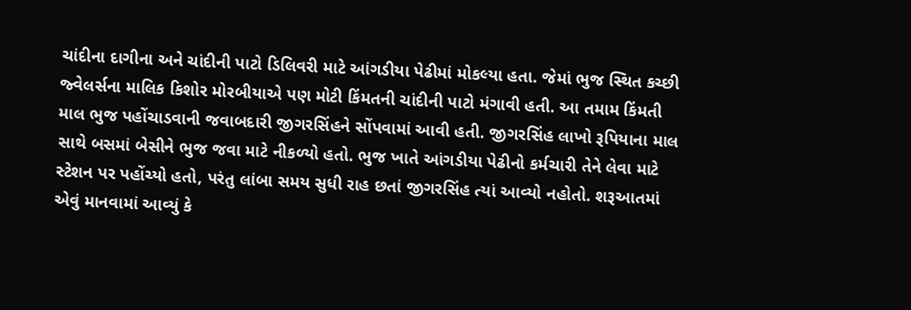ચાંદીના દાગીના અને ચાંદીની પાટો ડિલિવરી માટે આંગડીયા પેઢીમાં મોકલ્યા હતા. જેમાં ભુજ સ્થિત કચ્છી જ્વેલર્સના માલિક કિશોર મોરબીયાએ પણ મોટી કિંમતની ચાંદીની પાટો મંગાવી હતી. આ તમામ કિંમતી માલ ભુજ પહોંચાડવાની જવાબદારી જીગરસિંહને સોંપવામાં આવી હતી. જીગરસિંહ લાખો રૂપિયાના માલ સાથે બસમાં બેસીને ભુજ જવા માટે નીકળ્યો હતો. ભુજ ખાતે આંગડીયા પેઢીનો કર્મચારી તેને લેવા માટે સ્ટેશન પર પહોંચ્યો હતો, પરંતુ લાંબા સમય સુધી રાહ છતાં જીગરસિંહ ત્યાં આવ્યો નહોતો. શરૂઆતમાં એવું માનવામાં આવ્યું કે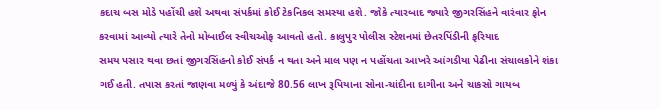કદાચ બસ મોડે પહોંચી હશે અથવા સંપર્કમાં કોઈ ટેકનિકલ સમસ્યા હશે. જોકે ત્યારબાદ જ્યારે જીગરસિંહને વારંવાર ફોન કરવામાં આવ્યો ત્યારે તેનો મોબાઈલ સ્વીચઓફ આવતો હતો. કાલુપુર પોલીસ સ્ટેશનમાં છેતરપિંડીની ફરિયાદ
સમય પસાર થવા છતાં જીગરસિંહનો કોઈ સંપર્ક ન થતા અને માલ પણ ન પહોંચતા આખરે આંગડીયા પેઢીના સંચાલકોને શંકા ગઈ હતી. તપાસ કરતાં જાણવા મળ્યું કે અંદાજે 80.56 લાખ રૂપિયાના સોના-ચાંદીના દાગીના અને ચાકસો ગાયબ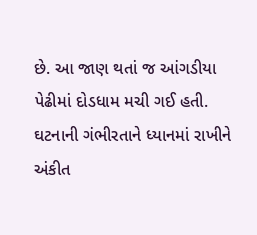છે. આ જાણ થતાં જ આંગડીયા પેઢીમાં દોડધામ મચી ગઈ હતી. ઘટનાની ગંભીરતાને ધ્યાનમાં રાખીને અંકીત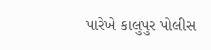પારેખે કાલુપુર પોલીસ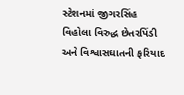સ્ટેશનમાં જીગરસિંહ વિહોલા વિરુદ્ધ છેતરપિંડી અને વિશ્વાસઘાતની ફરિયાદ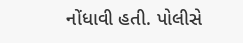નોંધાવી હતી. પોલીસે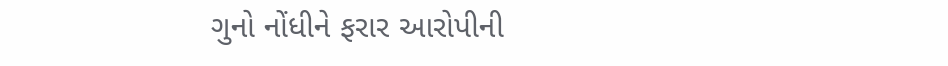ગુનો નોંધીને ફરાર આરોપીની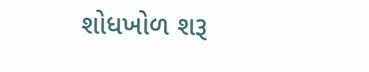શોધખોળ શરૂ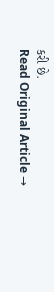કરી છે.
Read Original Article →